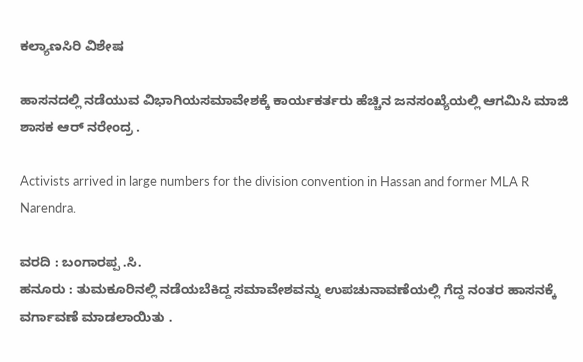ಕಲ್ಯಾಣಸಿರಿ ವಿಶೇಷ

ಹಾಸನದಲ್ಲಿ ನಡೆಯುವ ವಿಭಾಗಿಯಸಮಾವೇಶಕ್ಕೆ ಕಾರ್ಯಕರ್ತರು ಹೆಚ್ಚಿನ ಜನಸಂಖ್ಯೆಯಲ್ಲಿ ಆಗಮಿಸಿ ಮಾಜಿ ಶಾಸಕ ಆರ್ ನರೇಂದ್ರ .

Activists arrived in large numbers for the division convention in Hassan and former MLA R Narendra.

ವರದಿ : ಬಂಗಾರಪ್ಪ .ಸಿ.
ಹನೂರು : ತುಮಕೂರಿನಲ್ಲಿ ನಡೆಯಬೆಕಿದ್ದ ಸಮಾವೇಶವನ್ನು ಉಪಚುನಾವಣೆಯಲ್ಲಿ ಗೆದ್ದ ನಂತರ‌ ಹಾಸನಕ್ಕೆ ವರ್ಗಾವಣೆ ಮಾಡಲಾಯಿತು ‌.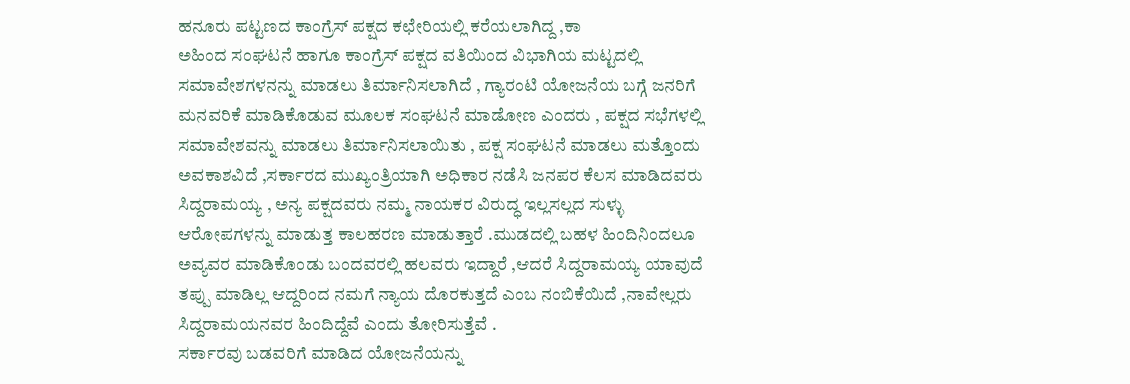ಹನೂರು ಪಟ್ಟಣದ ಕಾಂಗ್ರೆಸ್ ಪಕ್ಷದ ಕಛೇರಿಯಲ್ಲಿ ಕರೆಯಲಾಗಿದ್ದ ,ಕಾ
ಅಹಿಂದ‌ ಸಂಘಟನೆ ಹಾಗೂ ಕಾಂಗ್ರೆಸ್ ಪಕ್ಷದ ವತಿಯಿಂದ ವಿಭಾಗಿಯ ಮಟ್ಟದಲ್ಲಿ ಸಮಾವೇಶಗಳನನ್ನು ಮಾಡಲು ತಿರ್ಮಾನಿಸಲಾಗಿದೆ , ಗ್ಯಾರಂಟಿ ಯೋಜನೆಯ ಬಗ್ಗೆ ಜನರಿಗೆ ಮನವರಿಕೆ ಮಾಡಿಕೊಡುವ ಮೂಲಕ ಸಂಘಟನೆ ಮಾಡೋಣ ಎಂದರು , ಪಕ್ಷದ ಸಭೆಗಳಲ್ಲಿ ಸಮಾವೇಶವನ್ನು ಮಾಡಲು ತಿರ್ಮಾನಿಸಲಾಯಿತು , ಪಕ್ಷ ಸಂಘಟನೆ ಮಾಡಲು ಮತ್ತೊಂದು ಅವಕಾಶವಿದೆ ,ಸರ್ಕಾರದ ಮುಖ್ಯಂತ್ರಿಯಾಗಿ ಅಧಿಕಾರ ನಡೆಸಿ ಜನಪರ ಕೆಲಸ ಮಾಡಿದವರು ಸಿದ್ದರಾಮಯ್ಯ , ಅನ್ಯ ಪಕ್ಷದವರು ನಮ್ಮ ನಾಯಕರ ವಿರುದ್ಧ ಇಲ್ಲಸಲ್ಲದ ಸುಳ್ಳು ಆರೋಪಗಳನ್ನು ಮಾಡುತ್ತ ಕಾಲಹರಣ ಮಾಡುತ್ತಾರೆ .ಮುಡದಲ್ಲಿ ಬಹಳ ಹಿಂದಿನಿಂದಲೂ ಅವ್ಯವರ ಮಾಡಿಕೊಂಡು ಬಂದವರಲ್ಲಿ ಹಲವರು ಇದ್ದಾರೆ ,ಆದರೆ ಸಿದ್ದರಾಮಯ್ಯ ಯಾವುದೆ ತಪ್ಪು ಮಾಡಿಲ್ಲ ಆದ್ದರಿಂದ ನಮಗೆ ನ್ಯಾಯ ದೊರಕುತ್ತದೆ ಎಂಬ ನಂಬಿಕೆಯಿದೆ ,ನಾವೇಲ್ಲರು ಸಿದ್ದರಾಮಯನವರ ಹಿಂದಿದ್ದೆವೆ ಎಂದು ತೋರಿಸುತ್ತೆವೆ .
ಸರ್ಕಾರವು ಬಡವರಿಗೆ ಮಾಡಿದ ಯೋಜನೆಯನ್ನು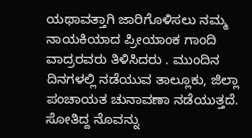ಯಥಾವತ್ತಾಗಿ ಜಾರಿಗೊಳಿಸಲು‌ ನಮ್ಮ ನಾಯಕಿಯಾದ ಪ್ರೀಯಾಂಕ ಗಾಂದಿ ವಾದ್ರರವರು ತಿಳಿಸಿದರು . ಮುಂದಿನ ದಿನಗಳಲ್ಲಿ ನಡೆಯುವ ತಾಲ್ಲೂಕು, ಜಿಲ್ಲಾ ಪಂಚಾಯತ ಚುನಾವಣಾ ನಡೆಯುತ್ತದೆ. ಸೋತಿದ್ದ ನೊವನ್ನು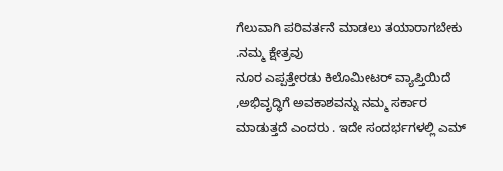ಗೆಲುವಾಗಿ ಪರಿವರ್ತನೆ ಮಾಡಲು ತಯಾರಾಗಬೇಕು .ನಮ್ಮ ಕ್ಷೇತ್ರವು
ನೂರ ಎಪ್ಪತ್ತೇರಡು ಕಿಲೊಮೀಟರ್ ವ್ಯಾಪ್ತಿಯಿದೆ ,ಅಭಿವೃದ್ಧಿಗೆ ಅವಕಾಶವನ್ನು ನಮ್ಮ ಸರ್ಕಾರ ಮಾಡುತ್ತದೆ ಎಂದರು . ಇದೇ ಸಂದರ್ಭಗಳಲ್ಲಿ ಎಮ್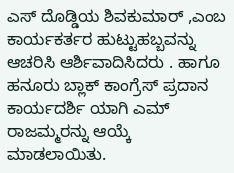ಎಸ್ ದೊಡ್ಡಿಯ ಶಿವಕುಮಾರ್ ,ಎಂಬ ಕಾರ್ಯಕರ್ತರ ಹುಟ್ಟುಹಬ್ಬವನ್ನು ಆಚರಿಸಿ ಆರ್ಶಿವಾದಿಸಿದರು . ಹಾಗೂ ಹನೂರು ಬ್ಲಾಕ್ ಕಾಂಗ್ರೆಸ್ ಪ್ರದಾನ ಕಾರ್ಯದರ್ಶಿ ಯಾಗಿ ಎಮ್ ರಾಜಮ್ಮರನ್ನು ಆಯ್ಕೆ ಮಾಡಲಾಯಿತು.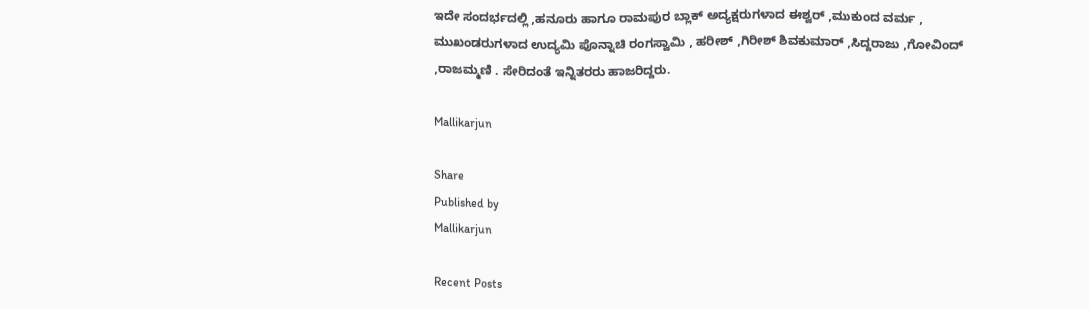ಇದೇ ಸಂದರ್ಭದಲ್ಲಿ ,ಹನೂರು ಹಾಗೂ ರಾಮಪುರ ಬ್ಲಾಕ್ ಅದ್ಯಕ್ಷರುಗಳಾದ ಈಶ್ವರ್ ,ಮುಕುಂದ ವರ್ಮ , ಮುಖಂಡರುಗಳಾದ ಉದ್ಯಮಿ ಪೊನ್ನಾಚಿ ರಂಗಸ್ವಾಮಿ , ಹರೀಶ್ ,ಗಿರೀಶ್ ಶಿವಕುಮಾರ್ ,ಸಿದ್ದರಾಜು ,ಗೋವಿಂದ್ ,ರಾಜಮ್ಮಣಿ . ಸೇರಿದಂತೆ ಇನ್ನಿತರರು ಹಾಜರಿದ್ದರು.

Mallikarjun

Share
Published by
Mallikarjun

Recent Posts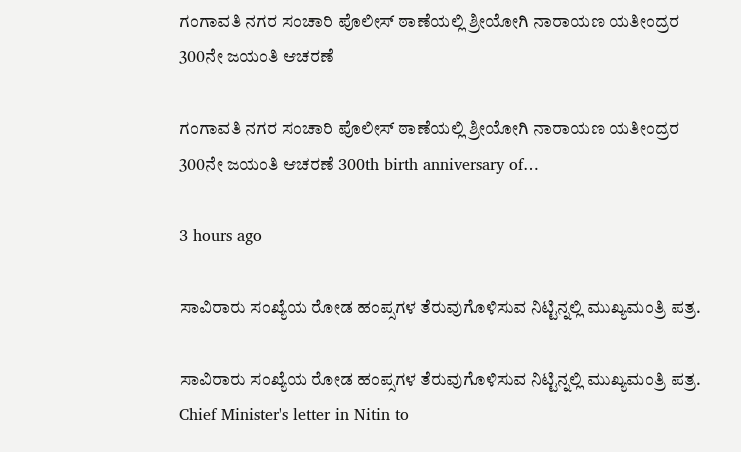ಗಂಗಾವತಿ ನಗರ ಸಂಚಾರಿ ಪೊಲೀಸ್ ಠಾಣೆಯಲ್ಲಿ ಶ್ರೀಯೋಗಿ ನಾರಾಯಣ ಯತೀಂದ್ರರ 300ನೇ ಜಯಂತಿ ಆಚರಣೆ

ಗಂಗಾವತಿ ನಗರ ಸಂಚಾರಿ ಪೊಲೀಸ್ ಠಾಣೆಯಲ್ಲಿ ಶ್ರೀಯೋಗಿ ನಾರಾಯಣ ಯತೀಂದ್ರರ 300ನೇ ಜಯಂತಿ ಆಚರಣೆ 300th birth anniversary of…

3 hours ago

ಸಾವಿರಾರು ಸಂಖ್ಯೆಯ ರೋಡ ಹಂಪ್ಸಗಳ ತೆರುವುಗೊಳಿಸುವ ನಿಟ್ಟಿನ್ನಲ್ಲಿ ಮುಖ್ಯಮಂತ್ರಿ ಪತ್ರ.

ಸಾವಿರಾರು ಸಂಖ್ಯೆಯ ರೋಡ ಹಂಪ್ಸಗಳ ತೆರುವುಗೊಳಿಸುವ ನಿಟ್ಟಿನ್ನಲ್ಲಿ ಮುಖ್ಯಮಂತ್ರಿ ಪತ್ರ. Chief Minister's letter in Nitin to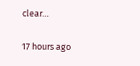clear…

17 hours ago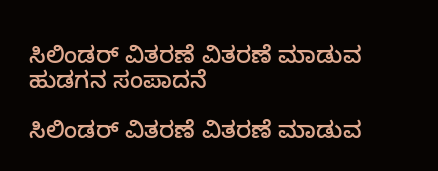ಸಿಲಿಂಡರ್ ವಿತರಣೆ ವಿತರಣೆ ಮಾಡುವ ಹುಡಗನ ಸಂಪಾದನೆ

ಸಿಲಿಂಡರ್ ವಿತರಣೆ ವಿತರಣೆ ಮಾಡುವ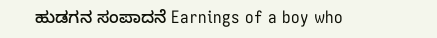ಹುಡಗನ ಸಂಪಾದನೆ Earnings of a boy who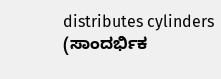distributes cylinders (ಸಾಂದರ್ಭಿಕ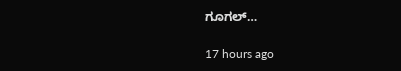ಗೂಗಲ್…

17 hours ago